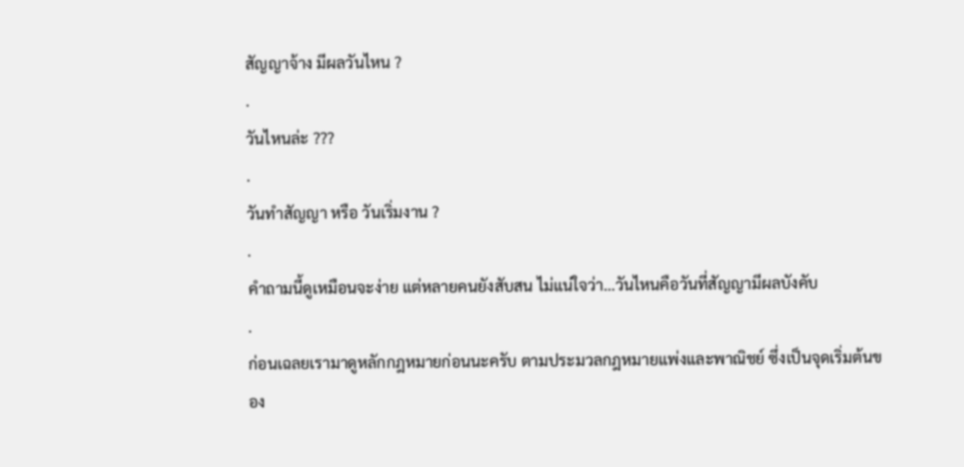สัญญาจ้าง มีผลวันไหน ?
.
วันไหนล่ะ ???
.
วันทำสัญญา หรือ วันเริ่มงาน ?
.
คำถามนี้ดูเหมือนจะง่าย แต่หลายคนยังสับสน ไม่แน่ใจว่า…วันไหนคือวันที่สัญญามีผลบังคับ
.
ก่อนเฉลยเรามาดูหลักกฎหมายก่อนนะครับ ตามประมวลกฎหมายแพ่งและพาณิชย์ ซึ่งเป็นจุดเริ่มต้นของ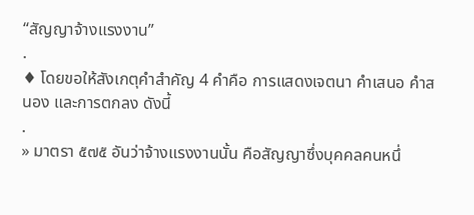“สัญญาจ้างแรงงาน”
.
♦ โดยขอให้สังเกตุคำสำคัญ 4 คำคือ การแสดงเจตนา คำเสนอ คำสนอง และการตกลง ดังนี้
.
» มาตรา ๕๗๕ อันว่าจ้างแรงงานนั้น คือสัญญาซึ่งบุคคลคนหนึ่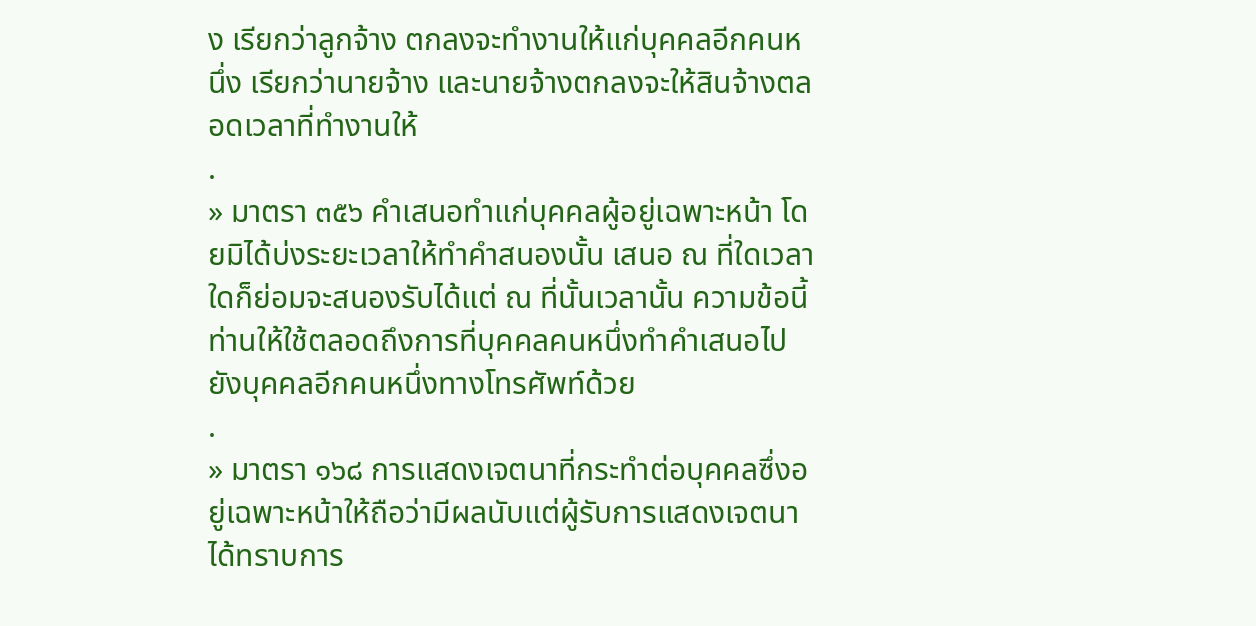ง เรียกว่าลูกจ้าง ตกลงจะทำงานให้แก่บุคคลอีกคนหนึ่ง เรียกว่านายจ้าง และนายจ้างตกลงจะให้สินจ้างตลอดเวลาที่ทำงานให้
.
» มาตรา ๓๕๖ คำเสนอทำแก่บุคคลผู้อยู่เฉพาะหน้า โดยมิได้บ่งระยะเวลาให้ทำคำสนองนั้น เสนอ ณ ที่ใดเวลาใดก็ย่อมจะสนองรับได้แต่ ณ ที่นั้นเวลานั้น ความข้อนี้ท่านให้ใช้ตลอดถึงการที่บุคคลคนหนึ่งทำคำเสนอไปยังบุคคลอีกคนหนึ่งทางโทรศัพท์ด้วย
.
» มาตรา ๑๖๘ การแสดงเจตนาที่กระทำต่อบุคคลซึ่งอยู่เฉพาะหน้าให้ถือว่ามีผลนับแต่ผู้รับการแสดงเจตนาได้ทราบการ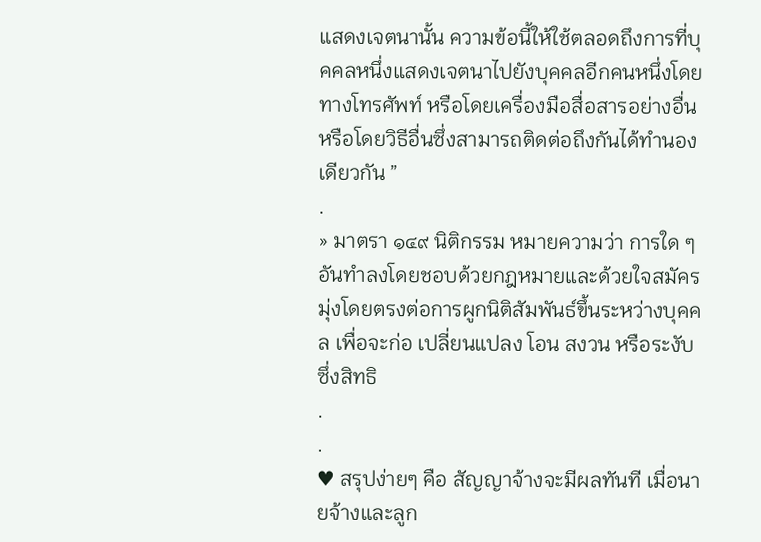แสดงเจตนานั้น ความข้อนี้ให้ใช้ตลอดถึงการที่บุคคลหนึ่งแสดงเจตนาไปยังบุคคลอีกคนหนึ่งโดยทางโทรศัพท์ หรือโดยเครื่องมือสื่อสารอย่างอื่น หรือโดยวิธีอื่นซึ่งสามารถติดต่อถึงกันได้ทำนองเดียวกัน ”
.
» มาตรา ๑๔๙ นิติกรรม หมายความว่า การใด ๆ อันทำลงโดยชอบด้วยกฎหมายและด้วยใจสมัคร มุ่งโดยตรงต่อการผูกนิติสัมพันธ์ขึ้นระหว่างบุคคล เพื่อจะก่อ เปลี่ยนแปลง โอน สงวน หรือระงับซึ่งสิทธิ
.
.
♥ สรุปง่ายๆ คือ สัญญาจ้างจะมีผลทันที เมื่อนายจ้างและลูก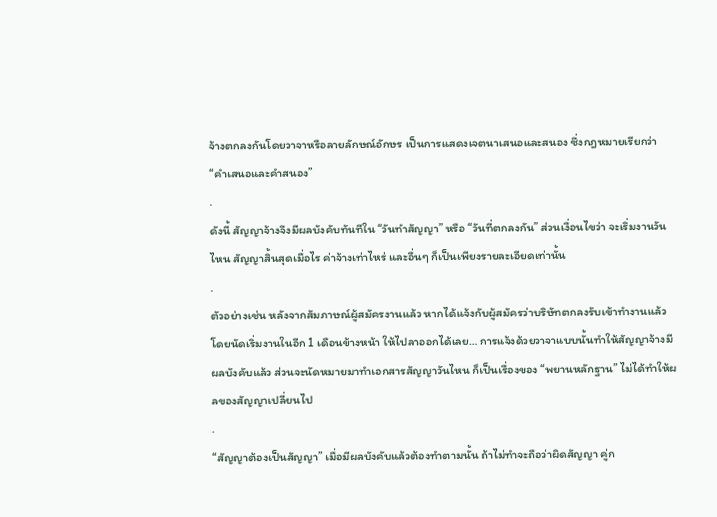จ้างตกลงกันโดยวาจาหรือลายลักษณ์อักษร เป็นการแสดงเจตนาเสนอและสนอง ซึ่งกฎหมายเรียกว่า “คำเสนอและคำสนอง”
.
ดังนี้ สัญญาจ้างจึงมีผลบังคับทันทีใน “วันทำสัญญา” หรือ “วันที่ตกลงกัน” ส่วนเงื่อนไขว่า จะเริ่มงานวันไหน สัญญาสิ้นสุดเมื่อไร ค่าจ้างเท่าไหร่ และอื่นๆ ก็เป็นเพียงรายละเอียดเท่านั้น
.
ตัวอย่างเช่น หลังจากสัมภาษณ์ผู้สมัครงานแล้ว หากได้แจ้งกับผู้สมัครว่าบริษัทตกลงรับเข้าทำงานแล้ว โดยนัดเริ่มงานในอีก 1 เดือนข้างหน้า ให้ไปลาออกได้เลย… การแจ้งด้วยวาจาแบบนั้นทำให้สัญญาจ้างมีผลบังคับแล้ว ส่วนจะนัดหมายมาทำเอกสารสัญญาวันไหน ก็เป็นเรื่องของ “พยานหลักฐาน” ไม่ได้ทำให้ผลของสัญญาเปลี่ยนไป
.
“สัญญาต้องเป็นสัญญา” เมื่อมีผลบังคับแล้วต้องทำตามนั้น ถ้าไม่ทำจะถือว่าผิดสัญญา คู่ก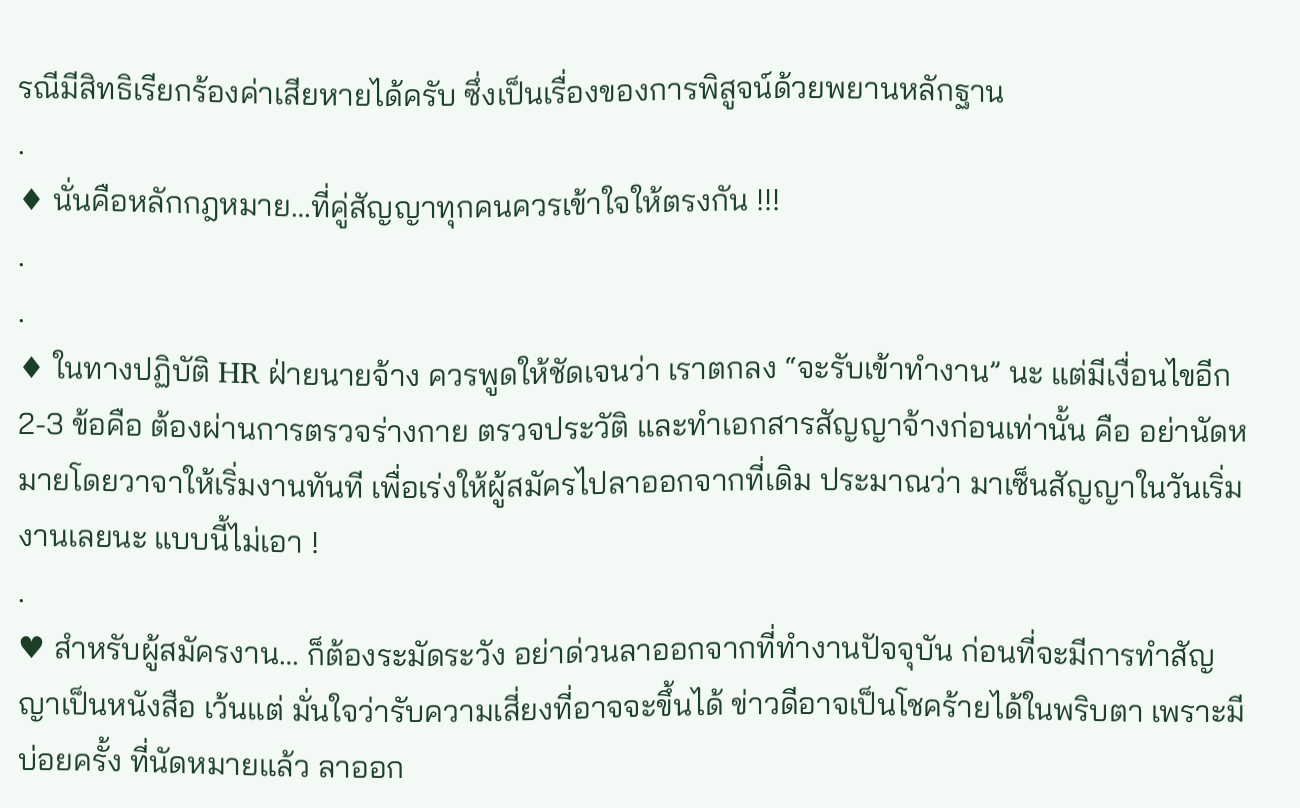รณีมีสิทธิเรียกร้องค่าเสียหายได้ครับ ซึ่งเป็นเรื่องของการพิสูจน์ด้วยพยานหลักฐาน
.
♦ นั่นคือหลักกฎหมาย…ที่คู่สัญญาทุกคนควรเข้าใจให้ตรงกัน !!!
.
.
♦ ในทางปฏิบัติ HR ฝ่ายนายจ้าง ควรพูดให้ชัดเจนว่า เราตกลง “จะรับเข้าทำงาน” นะ แต่มีเงื่อนไขอีก 2-3 ข้อคือ ต้องผ่านการตรวจร่างกาย ตรวจประวัติ และทำเอกสารสัญญาจ้างก่อนเท่านั้น คือ อย่านัดหมายโดยวาจาให้เริ่มงานทันที เพื่อเร่งให้ผู้สมัครไปลาออกจากที่เดิม ประมาณว่า มาเซ็นสัญญาในวันเริ่มงานเลยนะ แบบนี้ไม่เอา !
.
♥ สำหรับผู้สมัครงาน… ก็ต้องระมัดระวัง อย่าด่วนลาออกจากที่ทำงานปัจจุบัน ก่อนที่จะมีการทำสัญญาเป็นหนังสือ เว้นแต่ มั่นใจว่ารับความเสี่ยงที่อาจจะขึ้นได้ ข่าวดีอาจเป็นโชคร้ายได้ในพริบตา เพราะมีบ่อยครั้ง ที่นัดหมายแล้ว ลาออก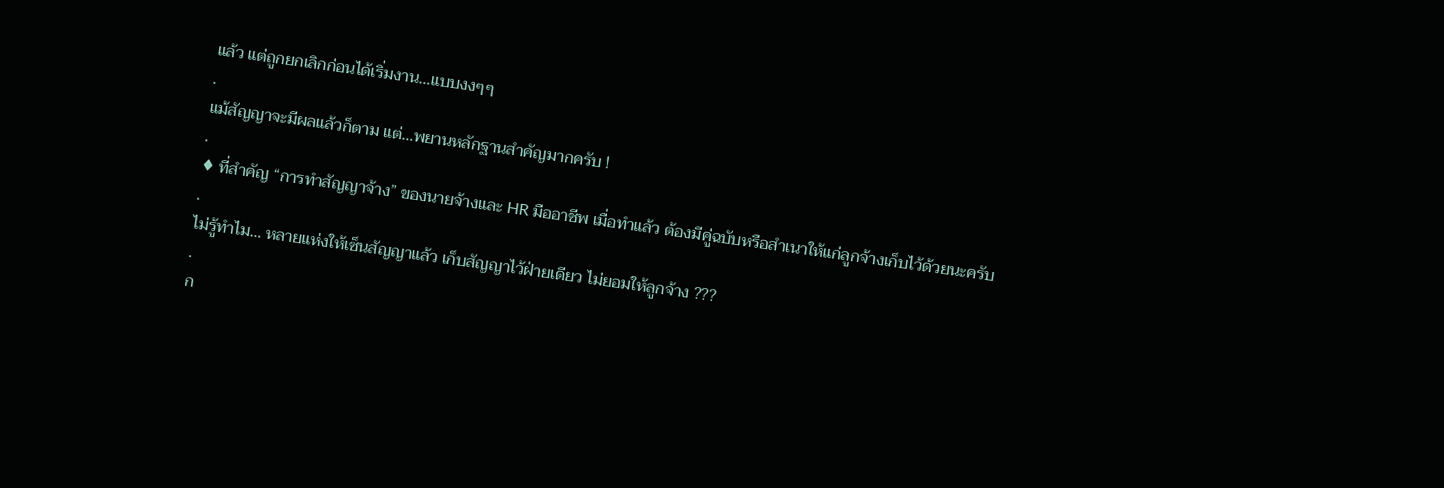แล้ว แต่ถูกยกเลิกก่อนได้เริ่มงาน…แบบงงๆๆ
.
แม้สัญญาจะมีผลแล้วก็ตาม แต่…พยานหลักฐานสำคัญมากครับ !
.
♦ ที่สำคัญ “การทำสัญญาจ้าง” ของนายจ้างและ HR มืออาชีพ เมื่อทำแล้ว ต้องมีคู่ฉบับหรือสำเนาให้แก่ลูกจ้างเก็บไว้ด้วยนะครับ
.
ไม่รู้ทำไม… หลายแห่งให้เซ็นสัญญาแล้ว เก็บสัญญาไว้ฝ่ายเดียว ไม่ยอมให้ลูกจ้าง ???
.
ก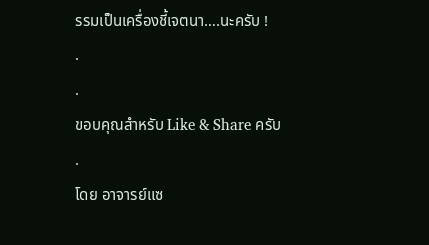รรมเป็นเครื่องชี้เจตนา….นะครับ !
.
.
ขอบคุณสำหรับ Like & Share ครับ
.
โดย อาจารย์แซ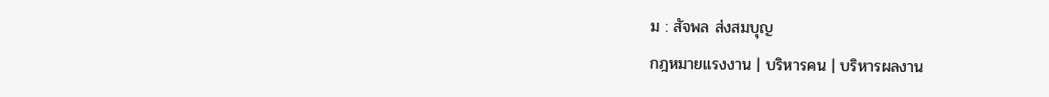ม : สัจพล ส่งสมบุญ
กฎหมายแรงงาน | บริหารคน | บริหารผลงาน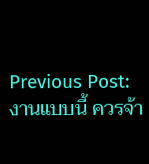Previous Post:
งานแบบนี้ ควรจ้า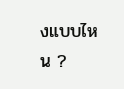งแบบไหน ?